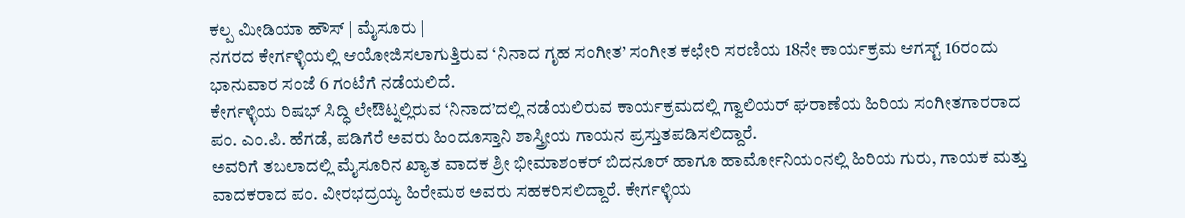ಕಲ್ಪ ಮೀಡಿಯಾ ಹೌಸ್ | ಮೈಸೂರು |
ನಗರದ ಕೇರ್ಗಳ್ಳಿಯಲ್ಲಿ ಆಯೋಜಿಸಲಾಗುತ್ತಿರುವ ‘ನಿನಾದ ಗೃಹ ಸಂಗೀತ’ ಸಂಗೀತ ಕಛೇರಿ ಸರಣಿಯ 18ನೇ ಕಾರ್ಯಕ್ರಮ ಆಗಸ್ಟ್ 16ರಂದು ಭಾನುವಾರ ಸಂಜೆ 6 ಗಂಟೆಗೆ ನಡೆಯಲಿದೆ.
ಕೇರ್ಗಳ್ಳಿಯ ರಿಷಭ್ ಸಿದ್ಧಿ ಲೇಔಟ್ನಲ್ಲಿರುವ ‘ನಿನಾದ’ದಲ್ಲಿ ನಡೆಯಲಿರುವ ಕಾರ್ಯಕ್ರಮದಲ್ಲಿ ಗ್ವಾಲಿಯರ್ ಘರಾಣೆಯ ಹಿರಿಯ ಸಂಗೀತಗಾರರಾದ ಪಂ. ಎಂ.ಪಿ. ಹೆಗಡೆ, ಪಡಿಗೆರೆ ಅವರು ಹಿಂದೂಸ್ತಾನಿ ಶಾಸ್ತ್ರೀಯ ಗಾಯನ ಪ್ರಸ್ತುತಪಡಿಸಲಿದ್ದಾರೆ.
ಅವರಿಗೆ ತಬಲಾದಲ್ಲಿ ಮೈಸೂರಿನ ಖ್ಯಾತ ವಾದಕ ಶ್ರೀ ಭೀಮಾಶಂಕರ್ ಬಿದನೂರ್ ಹಾಗೂ ಹಾರ್ಮೋನಿಯಂನಲ್ಲಿ ಹಿರಿಯ ಗುರು, ಗಾಯಕ ಮತ್ತು ವಾದಕರಾದ ಪಂ. ವೀರಭದ್ರಯ್ಯ ಹಿರೇಮಠ ಅವರು ಸಹಕರಿಸಲಿದ್ದಾರೆ. ಕೇರ್ಗಳ್ಳಿಯ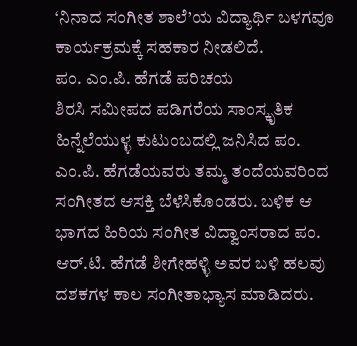‘ನಿನಾದ ಸಂಗೀತ ಶಾಲೆ’ಯ ವಿದ್ಯಾರ್ಥಿ ಬಳಗವೂ ಕಾರ್ಯಕ್ರಮಕ್ಕೆ ಸಹಕಾರ ನೀಡಲಿದೆ.
ಪಂ. ಎಂ.ಪಿ. ಹೆಗಡೆ ಪರಿಚಯ
ಶಿರಸಿ ಸಮೀಪದ ಪಡಿಗರೆಯ ಸಾಂಸ್ಕೃತಿಕ ಹಿನ್ನೆಲೆಯುಳ್ಳ ಕುಟುಂಬದಲ್ಲಿ ಜನಿಸಿದ ಪಂ. ಎಂ.ಪಿ. ಹೆಗಡೆಯವರು ತಮ್ಮ ತಂದೆಯವರಿಂದ ಸಂಗೀತದ ಆಸಕ್ತಿ ಬೆಳೆಸಿಕೊಂಡರು. ಬಳಿಕ ಆ ಭಾಗದ ಹಿರಿಯ ಸಂಗೀತ ವಿದ್ವಾಂಸರಾದ ಪಂ. ಆರ್.ಟಿ. ಹೆಗಡೆ ಶೀಗೇಹಳ್ಳಿ ಅವರ ಬಳಿ ಹಲವು ದಶಕಗಳ ಕಾಲ ಸಂಗೀತಾಭ್ಯಾಸ ಮಾಡಿದರು.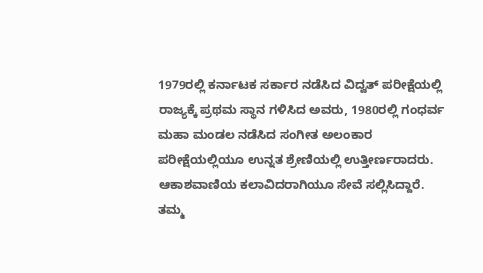1979ರಲ್ಲಿ ಕರ್ನಾಟಕ ಸರ್ಕಾರ ನಡೆಸಿದ ವಿದ್ವತ್ ಪರೀಕ್ಷೆಯಲ್ಲಿ ರಾಜ್ಯಕ್ಕೆ ಪ್ರಥಮ ಸ್ಥಾನ ಗಳಿಸಿದ ಅವರು, 1980ರಲ್ಲಿ ಗಂಧರ್ವ ಮಹಾ ಮಂಡಲ ನಡೆಸಿದ ಸಂಗೀತ ಅಲಂಕಾರ ಪರೀಕ್ಷೆಯಲ್ಲಿಯೂ ಉನ್ನತ ಶ್ರೇಣಿಯಲ್ಲಿ ಉತ್ತೀರ್ಣರಾದರು. ಆಕಾಶವಾಣಿಯ ಕಲಾವಿದರಾಗಿಯೂ ಸೇವೆ ಸಲ್ಲಿಸಿದ್ದಾರೆ.
ತಮ್ಮ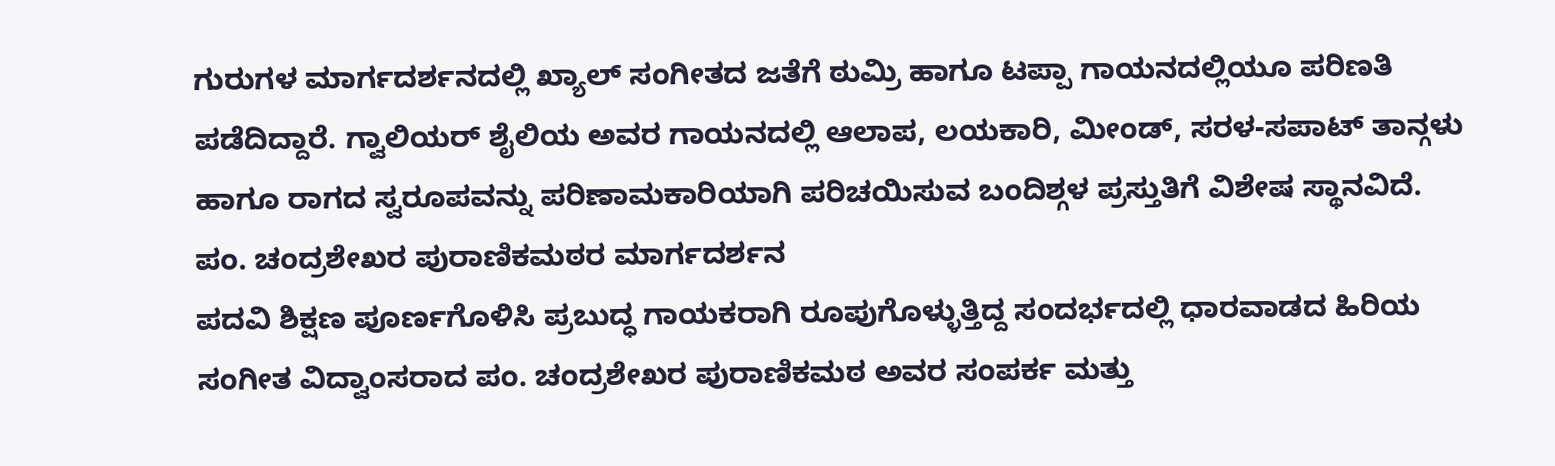ಗುರುಗಳ ಮಾರ್ಗದರ್ಶನದಲ್ಲಿ ಖ್ಯಾಲ್ ಸಂಗೀತದ ಜತೆಗೆ ಠುಮ್ರಿ ಹಾಗೂ ಟಪ್ಪಾ ಗಾಯನದಲ್ಲಿಯೂ ಪರಿಣತಿ ಪಡೆದಿದ್ದಾರೆ. ಗ್ವಾಲಿಯರ್ ಶೈಲಿಯ ಅವರ ಗಾಯನದಲ್ಲಿ ಆಲಾಪ, ಲಯಕಾರಿ, ಮೀಂಡ್, ಸರಳ-ಸಪಾಟ್ ತಾನ್ಗಳು ಹಾಗೂ ರಾಗದ ಸ್ವರೂಪವನ್ನು ಪರಿಣಾಮಕಾರಿಯಾಗಿ ಪರಿಚಯಿಸುವ ಬಂದಿಶ್ಗಳ ಪ್ರಸ್ತುತಿಗೆ ವಿಶೇಷ ಸ್ಥಾನವಿದೆ.
ಪಂ. ಚಂದ್ರಶೇಖರ ಪುರಾಣಿಕಮಠರ ಮಾರ್ಗದರ್ಶನ
ಪದವಿ ಶಿಕ್ಷಣ ಪೂರ್ಣಗೊಳಿಸಿ ಪ್ರಬುದ್ಧ ಗಾಯಕರಾಗಿ ರೂಪುಗೊಳ್ಳುತ್ತಿದ್ದ ಸಂದರ್ಭದಲ್ಲಿ ಧಾರವಾಡದ ಹಿರಿಯ ಸಂಗೀತ ವಿದ್ವಾಂಸರಾದ ಪಂ. ಚಂದ್ರಶೇಖರ ಪುರಾಣಿಕಮಠ ಅವರ ಸಂಪರ್ಕ ಮತ್ತು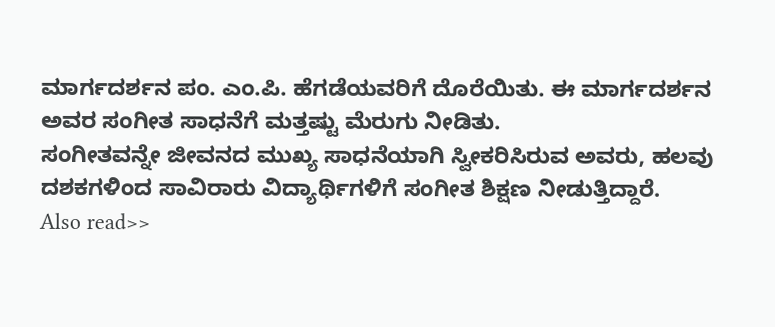ಮಾರ್ಗದರ್ಶನ ಪಂ. ಎಂ.ಪಿ. ಹೆಗಡೆಯವರಿಗೆ ದೊರೆಯಿತು. ಈ ಮಾರ್ಗದರ್ಶನ ಅವರ ಸಂಗೀತ ಸಾಧನೆಗೆ ಮತ್ತಷ್ಟು ಮೆರುಗು ನೀಡಿತು.
ಸಂಗೀತವನ್ನೇ ಜೀವನದ ಮುಖ್ಯ ಸಾಧನೆಯಾಗಿ ಸ್ವೀಕರಿಸಿರುವ ಅವರು, ಹಲವು ದಶಕಗಳಿಂದ ಸಾವಿರಾರು ವಿದ್ಯಾರ್ಥಿಗಳಿಗೆ ಸಂಗೀತ ಶಿಕ್ಷಣ ನೀಡುತ್ತಿದ್ದಾರೆ.
Also read>>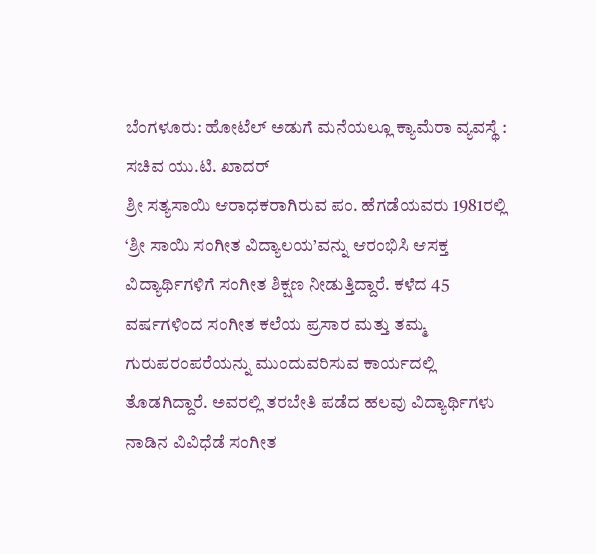ಬೆಂಗಳೂರು: ಹೋಟೆಲ್ ಅಡುಗೆ ಮನೆಯಲ್ಲೂ ಕ್ಯಾಮೆರಾ ವ್ಯವಸ್ಥೆ : ಸಚಿವ ಯು.ಟಿ. ಖಾದರ್
ಶ್ರೀ ಸತ್ಯಸಾಯಿ ಆರಾಧಕರಾಗಿರುವ ಪಂ. ಹೆಗಡೆಯವರು 1981ರಲ್ಲಿ ‘ಶ್ರೀ ಸಾಯಿ ಸಂಗೀತ ವಿದ್ಯಾಲಯ’ವನ್ನು ಆರಂಭಿಸಿ ಆಸಕ್ತ ವಿದ್ಯಾರ್ಥಿಗಳಿಗೆ ಸಂಗೀತ ಶಿಕ್ಷಣ ನೀಡುತ್ತಿದ್ದಾರೆ. ಕಳೆದ 45 ವರ್ಷಗಳಿಂದ ಸಂಗೀತ ಕಲೆಯ ಪ್ರಸಾರ ಮತ್ತು ತಮ್ಮ ಗುರುಪರಂಪರೆಯನ್ನು ಮುಂದುವರಿಸುವ ಕಾರ್ಯದಲ್ಲಿ ತೊಡಗಿದ್ದಾರೆ. ಅವರಲ್ಲಿ ತರಬೇತಿ ಪಡೆದ ಹಲವು ವಿದ್ಯಾರ್ಥಿಗಳು ನಾಡಿನ ವಿವಿಧೆಡೆ ಸಂಗೀತ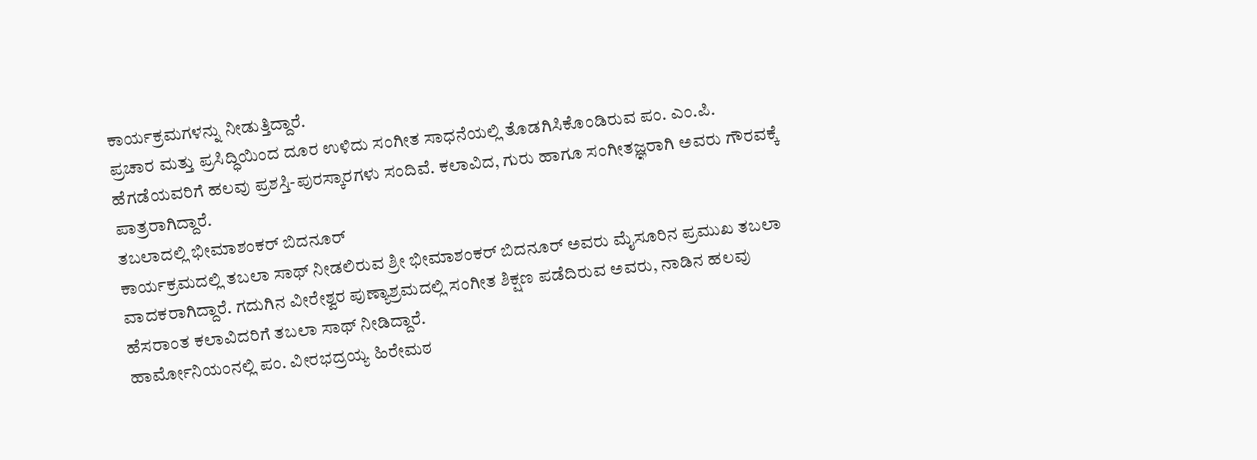ಕಾರ್ಯಕ್ರಮಗಳನ್ನು ನೀಡುತ್ತಿದ್ದಾರೆ.
ಪ್ರಚಾರ ಮತ್ತು ಪ್ರಸಿದ್ಧಿಯಿಂದ ದೂರ ಉಳಿದು ಸಂಗೀತ ಸಾಧನೆಯಲ್ಲಿ ತೊಡಗಿಸಿಕೊಂಡಿರುವ ಪಂ. ಎಂ.ಪಿ. ಹೆಗಡೆಯವರಿಗೆ ಹಲವು ಪ್ರಶಸ್ತಿ-ಪುರಸ್ಕಾರಗಳು ಸಂದಿವೆ. ಕಲಾವಿದ, ಗುರು ಹಾಗೂ ಸಂಗೀತಜ್ಞರಾಗಿ ಅವರು ಗೌರವಕ್ಕೆ ಪಾತ್ರರಾಗಿದ್ದಾರೆ.
ತಬಲಾದಲ್ಲಿ ಭೀಮಾಶಂಕರ್ ಬಿದನೂರ್
ಕಾರ್ಯಕ್ರಮದಲ್ಲಿ ತಬಲಾ ಸಾಥ್ ನೀಡಲಿರುವ ಶ್ರೀ ಭೀಮಾಶಂಕರ್ ಬಿದನೂರ್ ಅವರು ಮೈಸೂರಿನ ಪ್ರಮುಖ ತಬಲಾ ವಾದಕರಾಗಿದ್ದಾರೆ. ಗದುಗಿನ ವೀರೇಶ್ವರ ಪುಣ್ಯಾಶ್ರಮದಲ್ಲಿ ಸಂಗೀತ ಶಿಕ್ಷಣ ಪಡೆದಿರುವ ಅವರು, ನಾಡಿನ ಹಲವು ಹೆಸರಾಂತ ಕಲಾವಿದರಿಗೆ ತಬಲಾ ಸಾಥ್ ನೀಡಿದ್ದಾರೆ.
ಹಾರ್ಮೋನಿಯಂನಲ್ಲಿ ಪಂ. ವೀರಭದ್ರಯ್ಯ ಹಿರೇಮಠ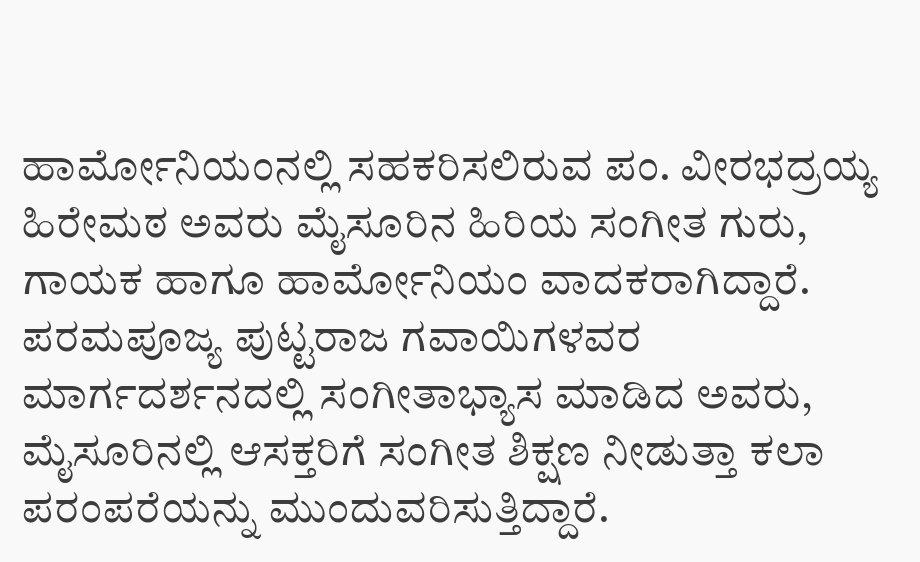ಹಾರ್ಮೋನಿಯಂನಲ್ಲಿ ಸಹಕರಿಸಲಿರುವ ಪಂ. ವೀರಭದ್ರಯ್ಯ ಹಿರೇಮಠ ಅವರು ಮೈಸೂರಿನ ಹಿರಿಯ ಸಂಗೀತ ಗುರು, ಗಾಯಕ ಹಾಗೂ ಹಾರ್ಮೋನಿಯಂ ವಾದಕರಾಗಿದ್ದಾರೆ.
ಪರಮಪೂಜ್ಯ ಪುಟ್ಟರಾಜ ಗವಾಯಿಗಳವರ ಮಾರ್ಗದರ್ಶನದಲ್ಲಿ ಸಂಗೀತಾಭ್ಯಾಸ ಮಾಡಿದ ಅವರು, ಮೈಸೂರಿನಲ್ಲಿ ಆಸಕ್ತರಿಗೆ ಸಂಗೀತ ಶಿಕ್ಷಣ ನೀಡುತ್ತಾ ಕಲಾ ಪರಂಪರೆಯನ್ನು ಮುಂದುವರಿಸುತ್ತಿದ್ದಾರೆ.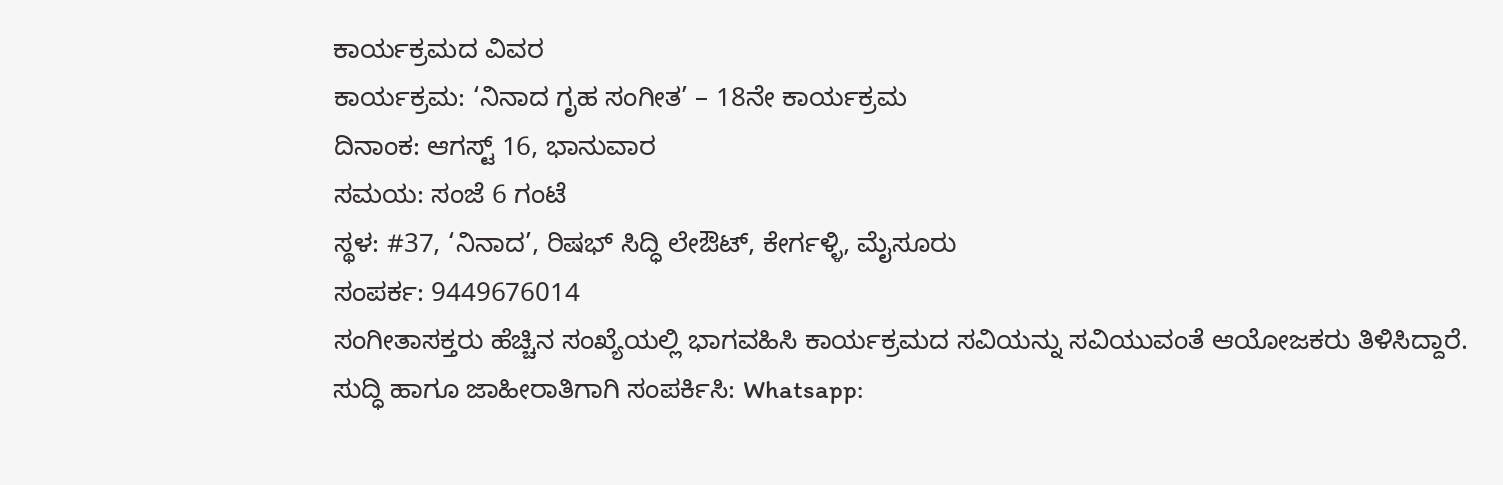ಕಾರ್ಯಕ್ರಮದ ವಿವರ
ಕಾರ್ಯಕ್ರಮ: ‘ನಿನಾದ ಗೃಹ ಸಂಗೀತ’ – 18ನೇ ಕಾರ್ಯಕ್ರಮ
ದಿನಾಂಕ: ಆಗಸ್ಟ್ 16, ಭಾನುವಾರ
ಸಮಯ: ಸಂಜೆ 6 ಗಂಟೆ
ಸ್ಥಳ: #37, ‘ನಿನಾದ’, ರಿಷಭ್ ಸಿದ್ಧಿ ಲೇಔಟ್, ಕೇರ್ಗಳ್ಳಿ, ಮೈಸೂರು
ಸಂಪರ್ಕ: 9449676014
ಸಂಗೀತಾಸಕ್ತರು ಹೆಚ್ಚಿನ ಸಂಖ್ಯೆಯಲ್ಲಿ ಭಾಗವಹಿಸಿ ಕಾರ್ಯಕ್ರಮದ ಸವಿಯನ್ನು ಸವಿಯುವಂತೆ ಆಯೋಜಕರು ತಿಳಿಸಿದ್ದಾರೆ.
ಸುದ್ಧಿ ಹಾಗೂ ಜಾಹೀರಾತಿಗಾಗಿ ಸಂಪರ್ಕಿಸಿ: Whatsapp: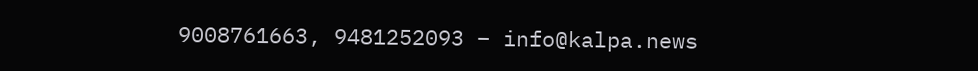9008761663, 9481252093 – info@kalpa.news